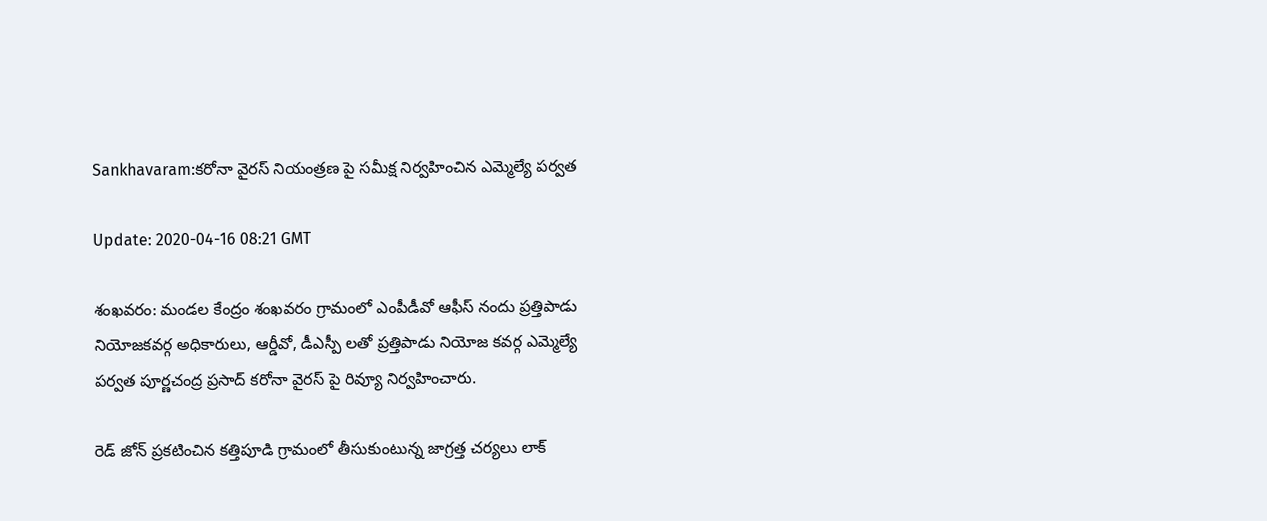Sankhavaram:కరోనా వైరస్ నియంత్రణ పై సమీక్ష నిర్వహించిన ఎమ్మెల్యే పర్వత

Update: 2020-04-16 08:21 GMT

శంఖవరం: మండల కేంద్రం శంఖవరం గ్రామంలో ఎంపీడీవో ఆఫీస్ నందు ప్రత్తిపాడు నియోజకవర్గ అధికారులు, ఆర్డీవో, డీఎస్పీ లతో ప్రత్తిపాడు నియోజ కవర్గ ఎమ్మెల్యే పర్వత పూర్ణచంద్ర ప్రసాద్ కరోనా వైరస్ పై రివ్యూ నిర్వహించారు.

రెడ్ జోన్ ప్రకటించిన కత్తిపూడి గ్రామంలో తీసుకుంటున్న జాగ్రత్త చర్యలు లాక్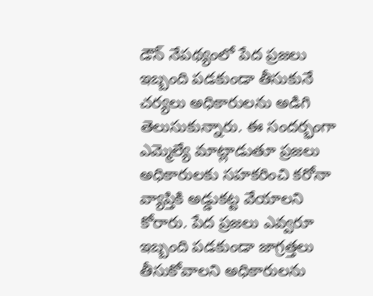డౌన్ నేపథ్యంలో పేద ప్రజలు ఇబ్బంది పడకుండా తీసుకునే చర్యలు అధికారులను అడిగి తెలుసుకున్నారు. ఈ సందర్భంగా ఎమ్మెల్యే మాట్లాడుతూ ప్రజలు అధికారులకు సహకరించి కరోనా వ్యాప్తికి అడ్డుకట్ట వేయాలని కోరారు. పేద ప్రజలు ఎవ్వరూ ఇబ్బంది పడకుండా జాగ్రత్తలు తీసుకోవాలని అధికారులను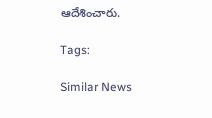ఆదేశించారు.

Tags:

Similar News